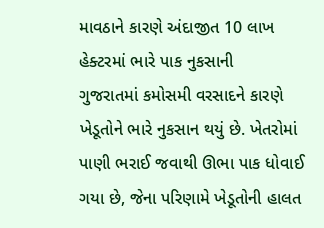માવઠાને કારણે અંદાજીત 10 લાખ હેક્ટરમાં ભારે પાક નુકસાની
ગુજરાતમાં કમોસમી વરસાદને કારણે ખેડૂતોને ભારે નુકસાન થયું છે. ખેતરોમાં પાણી ભરાઈ જવાથી ઊભા પાક ધોવાઈ ગયા છે, જેના પરિણામે ખેડૂતોની હાલત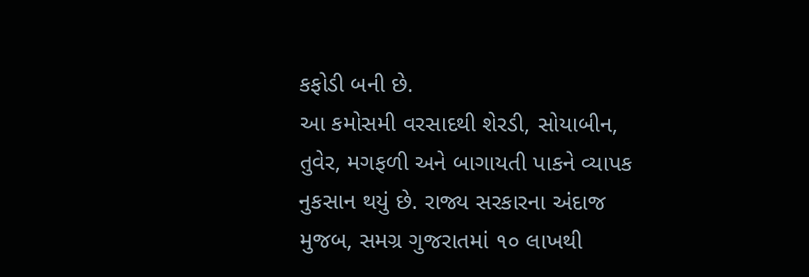કફોડી બની છે.
આ કમોસમી વરસાદથી શેરડી, સોયાબીન, તુવેર, મગફળી અને બાગાયતી પાકને વ્યાપક નુકસાન થયું છે. રાજ્ય સરકારના અંદાજ મુજબ, સમગ્ર ગુજરાતમાં ૧૦ લાખથી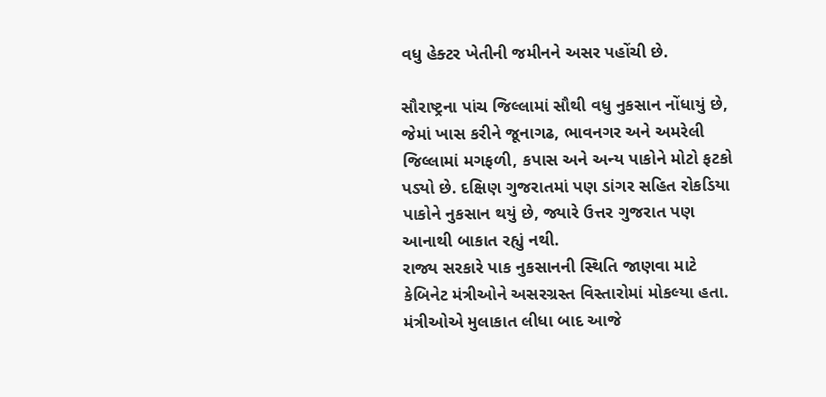વધુ હેક્ટર ખેતીની જમીનને અસર પહોંચી છે.

સૌરાષ્ટ્રના પાંચ જિલ્લામાં સૌથી વધુ નુકસાન નોંધાયું છે, જેમાં ખાસ કરીને જૂનાગઢ, ભાવનગર અને અમરેલી જિલ્લામાં મગફળી, કપાસ અને અન્ય પાકોને મોટો ફટકો પડ્યો છે. દક્ષિણ ગુજરાતમાં પણ ડાંગર સહિત રોકડિયા પાકોને નુકસાન થયું છે, જ્યારે ઉત્તર ગુજરાત પણ આનાથી બાકાત રહ્યું નથી.
રાજ્ય સરકારે પાક નુકસાનની સ્થિતિ જાણવા માટે કેબિનેટ મંત્રીઓને અસરગ્રસ્ત વિસ્તારોમાં મોકલ્યા હતા. મંત્રીઓએ મુલાકાત લીધા બાદ આજે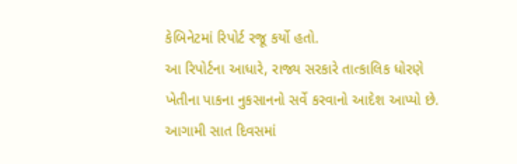કેબિનેટમાં રિપોર્ટ રજૂ કર્યો હતો.
આ રિપોર્ટના આધારે, રાજ્ય સરકારે તાત્કાલિક ધોરણે ખેતીના પાકના નુકસાનનો સર્વે કરવાનો આદેશ આપ્યો છે. આગામી સાત દિવસમાં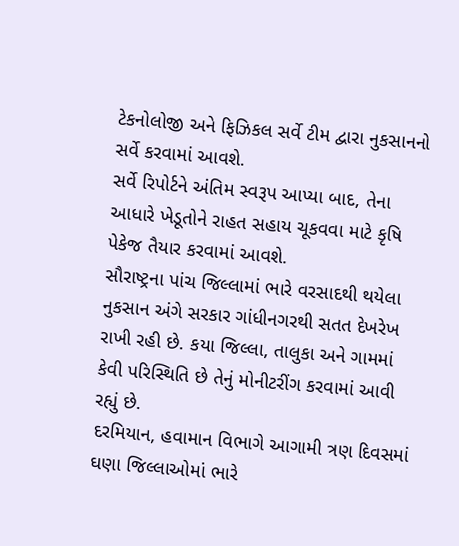ટેકનોલોજી અને ફિઝિકલ સર્વે ટીમ દ્વારા નુકસાનનો સર્વે કરવામાં આવશે.
સર્વે રિપોર્ટને અંતિમ સ્વરૂપ આપ્યા બાદ, તેના આધારે ખેડૂતોને રાહત સહાય ચૂકવવા માટે કૃષિ પેકેજ તૈયાર કરવામાં આવશે.
સૌરાષ્ટ્રના પાંચ જિલ્લામાં ભારે વરસાદથી થયેલા નુકસાન અંગે સરકાર ગાંધીનગરથી સતત દેખરેખ રાખી રહી છે. કયા જિલ્લા, તાલુકા અને ગામમાં કેવી પરિસ્થિતિ છે તેનું મોનીટરીંગ કરવામાં આવી રહ્યું છે.
દરમિયાન, હવામાન વિભાગે આગામી ત્રણ દિવસમાં ઘણા જિલ્લાઓમાં ભારે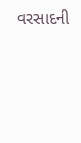વરસાદની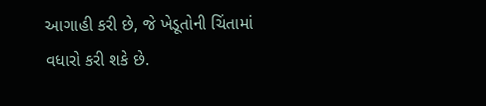આગાહી કરી છે, જે ખેડૂતોની ચિંતામાં વધારો કરી શકે છે.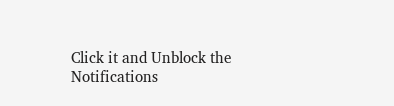Click it and Unblock the Notifications